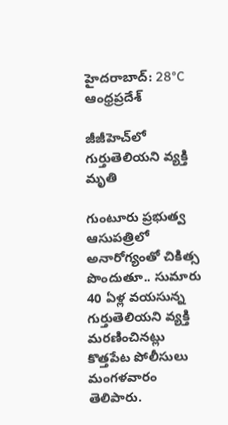హైదరాబాద్: 28°C
ఆంధ్రప్రదేశ్

జీజీహెచ్‌లో గుర్తుతెలియని వ్యక్తి మృతి

గుంటూరు ప్రభుత్వ ఆసుపత్రిలో అనారోగ్యంతో చికిత్స పొందుతూ.. సుమారు 40 ఏళ్ల వయసున్న గుర్తుతెలియని వ్యక్తి మరణించినట్లు కొత్తపేట పోలీసులు మంగళవారం తెలిపారు.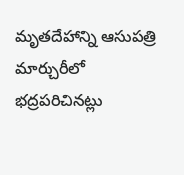మృతదేహాన్ని ఆసుపత్రి మార్చురీలో భద్రపరిచినట్లు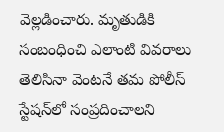వెల్లడించారు. మృతుడికి సంబంధించి ఎలాంటి వివరాలు తెలిసినా వెంటనే తమ పోలీస్ స్టేషన్‌లో సంప్రదించాలని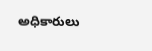అధికారులు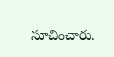సూచించారు.